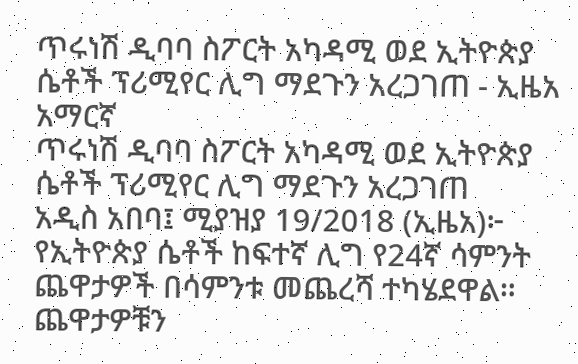ጥሩነሽ ዲባባ ስፖርት አካዳሚ ወደ ኢትዮጵያ ሴቶች ፕሪሚየር ሊግ ማደጉን አረጋገጠ - ኢዜአ አማርኛ
ጥሩነሽ ዲባባ ስፖርት አካዳሚ ወደ ኢትዮጵያ ሴቶች ፕሪሚየር ሊግ ማደጉን አረጋገጠ
አዲስ አበባ፤ ሚያዝያ 19/2018 (ኢዜአ)፦ የኢትዮጵያ ሴቶች ከፍተኛ ሊግ የ24ኛ ሳምንት ጨዋታዎች በሳምንቱ መጨረሻ ተካሄደዋል።
ጨዋታዎቹን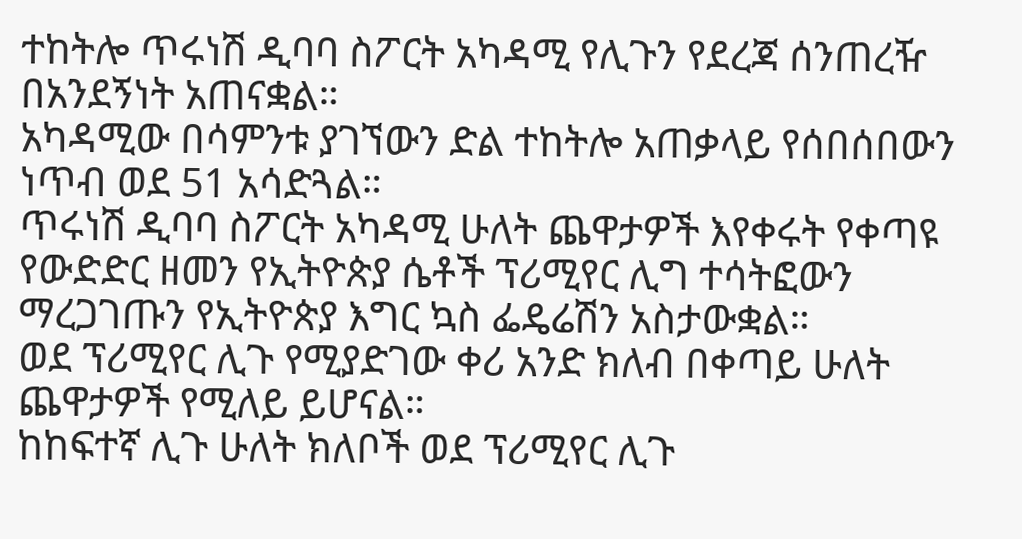ተከትሎ ጥሩነሽ ዲባባ ስፖርት አካዳሚ የሊጉን የደረጃ ሰንጠረዥ በአንደኝነት አጠናቋል።
አካዳሚው በሳምንቱ ያገኘውን ድል ተከትሎ አጠቃላይ የሰበሰበውን ነጥብ ወደ 51 አሳድጓል።
ጥሩነሽ ዲባባ ስፖርት አካዳሚ ሁለት ጨዋታዎች እየቀሩት የቀጣዩ የውድድር ዘመን የኢትዮጵያ ሴቶች ፕሪሚየር ሊግ ተሳትፎውን ማረጋገጡን የኢትዮጵያ እግር ኳስ ፌዴሬሽን አስታውቋል።
ወደ ፕሪሚየር ሊጉ የሚያድገው ቀሪ አንድ ክለብ በቀጣይ ሁለት ጨዋታዎች የሚለይ ይሆናል።
ከከፍተኛ ሊጉ ሁለት ክለቦች ወደ ፕሪሚየር ሊጉ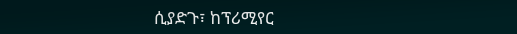ሲያድጉ፣ ከፕሪሚየር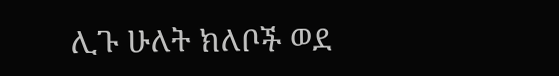ሊጉ ሁለት ክለቦች ወደ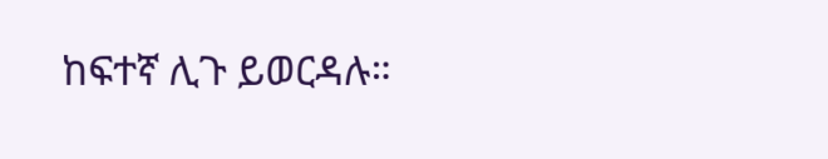ከፍተኛ ሊጉ ይወርዳሉ።